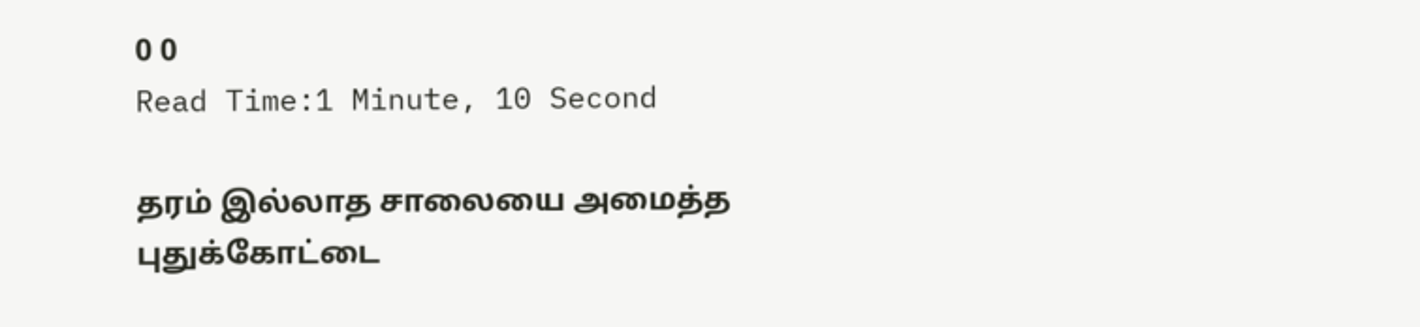0 0
Read Time:1 Minute, 10 Second

தரம் இல்லாத சாலையை அமைத்த புதுக்கோட்டை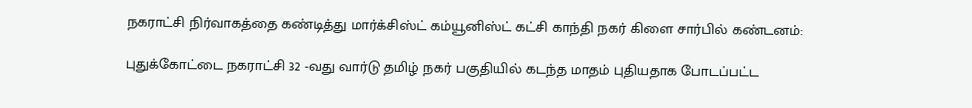நகராட்சி நிர்வாகத்தை கண்டித்து மார்க்சிஸ்ட் கம்யூனிஸ்ட் கட்சி காந்தி நகர் கிளை சார்பில் கண்டனம்:

புதுக்கோட்டை நகராட்சி 32 -வது வார்டு தமிழ் நகர் பகுதியில் கடந்த மாதம் புதியதாக போடப்பட்ட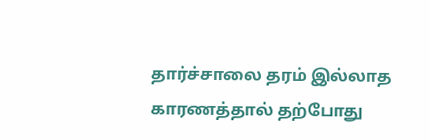தார்ச்சாலை தரம் இல்லாத காரணத்தால் தற்போது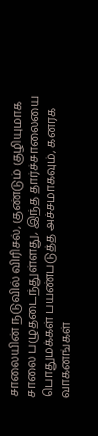சாலையின் நடுவில் விரிசல், குண்டும் குழியுமாக சாலை பழுதடைந்துள்ளது, இந்த தார்ச்சாலையை பொதுமக்கள் பயண்படுத்த அச்சமாகவும், கனரக வாகனங்கள்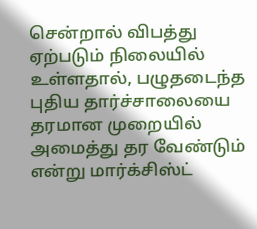சென்றால் விபத்து ஏற்படும் நிலையில் உள்ளதால், பழுதடைந்த புதிய தார்ச்சாலையை தரமான முறையில் அமைத்து தர வேண்டும் என்று மார்க்சிஸ்ட்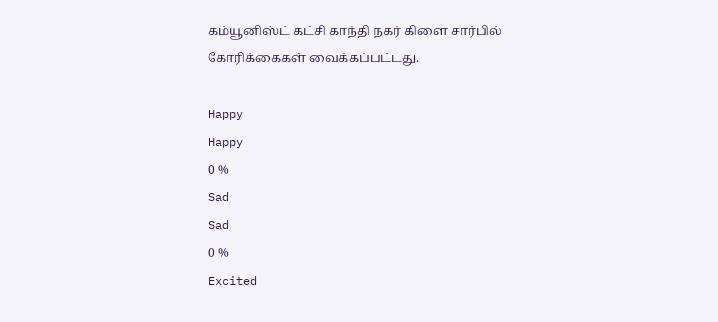கம்யூனிஸ்ட் கட்சி காந்தி நகர் கிளை சார்பில் கோரிக்கைகள் வைக்கப்பட்டது.

Happy
Happy
0 %
Sad
Sad
0 %
Excited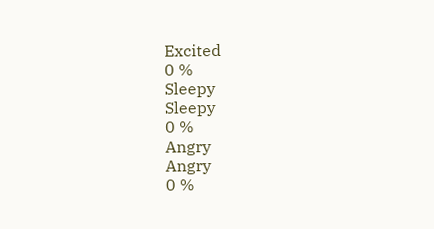Excited
0 %
Sleepy
Sleepy
0 %
Angry
Angry
0 %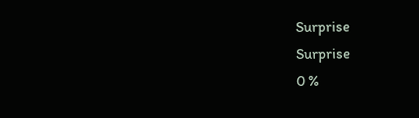Surprise
Surprise
0 %